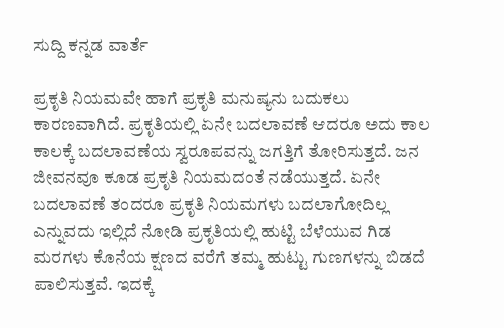ಸುದ್ದಿ ಕನ್ನಡ ವಾರ್ತೆ

ಪ್ರಕೃತಿ ನಿಯಮವೇ ಹಾಗೆ ಪ್ರಕೃತಿ ಮನುಷ್ಯನು ಬದುಕಲು ಕಾರಣವಾಗಿದೆ. ಪ್ರಕೃತಿಯಲ್ಲಿ ಏನೇ ಬದಲಾವಣೆ ಆದರೂ ಅದು ಕಾಲ ಕಾಲಕ್ಕೆ ಬದಲಾವಣೆಯ ಸ್ವರೂಪವನ್ನು ಜಗತ್ತಿಗೆ ತೋರಿಸುತ್ತದೆ. ಜನ ಜೀವನವೂ ಕೂಡ ಪ್ರಕೃತಿ ನಿಯಮದಂತೆ ನಡೆಯುತ್ತದೆ. ಏನೇ ಬದಲಾವಣೆ ತಂದರೂ ಪ್ರಕೃತಿ ನಿಯಮಗಳು ಬದಲಾಗೋದಿಲ್ಲ ಎನ್ನುವದು ಇಲ್ಲಿದೆ ನೋಡಿ ಪ್ರಕೃತಿಯಲ್ಲಿ ಹುಟ್ಟಿ ಬೆಳೆಯುವ ಗಿಡ ಮರಗಳು ಕೊನೆಯ ಕ್ಷಣದ ವರೆಗೆ ತಮ್ಮ ಹುಟ್ಟು ಗುಣಗಳನ್ನು ಬಿಡದೆ ಪಾಲಿಸುತ್ತವೆ. ಇದಕ್ಕೆ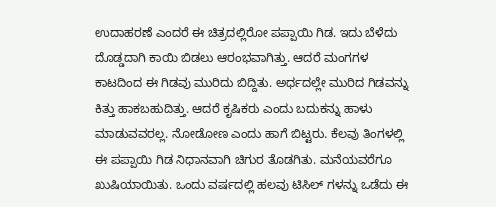ಉದಾಹರಣೆ ಎಂದರೆ ಈ ಚಿತ್ರದಲ್ಲಿರೋ ಪಪ್ಪಾಯಿ ಗಿಡ. ಇದು ಬೆಳೆದು ದೊಡ್ಡದಾಗಿ ಕಾಯಿ ಬಿಡಲು ಆರಂಭವಾಗಿತ್ತು. ಆದರೆ ಮಂಗಗಳ ಕಾಟದಿಂದ ಈ ಗಿಡವು ಮುರಿದು ಬಿದ್ದಿತು. ಅರ್ಧದಲ್ಲೇ ಮುರಿದ ಗಿಡವನ್ನು ಕಿತ್ತು ಹಾಕಬಹುದಿತ್ತು. ಆದರೆ ಕೃಷಿಕರು ಎಂದು ಬದುಕನ್ನು ಹಾಳು ಮಾಡುವವರಲ್ಲ. ನೋಡೋಣ ಎಂದು ಹಾಗೆ ಬಿಟ್ಟರು. ಕೆಲವು ತಿಂಗಳಲ್ಲಿ ಈ ಪಪ್ಪಾಯಿ ಗಿಡ ನಿಧಾನವಾಗಿ ಚಿಗುರ ತೊಡಗಿತು. ಮನೆಯವರೆಗೂ ಖುಷಿಯಾಯಿತು. ಒಂದು ವರ್ಷದಲ್ಲಿ ಹಲವು ಟಿಸಿಲ್ ಗಳನ್ನು ಒಡೆದು ಈ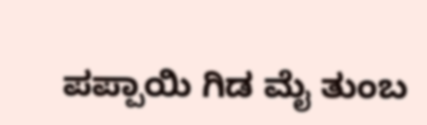ಪಪ್ಪಾಯಿ ಗಿಡ ಮೈ ತುಂಬ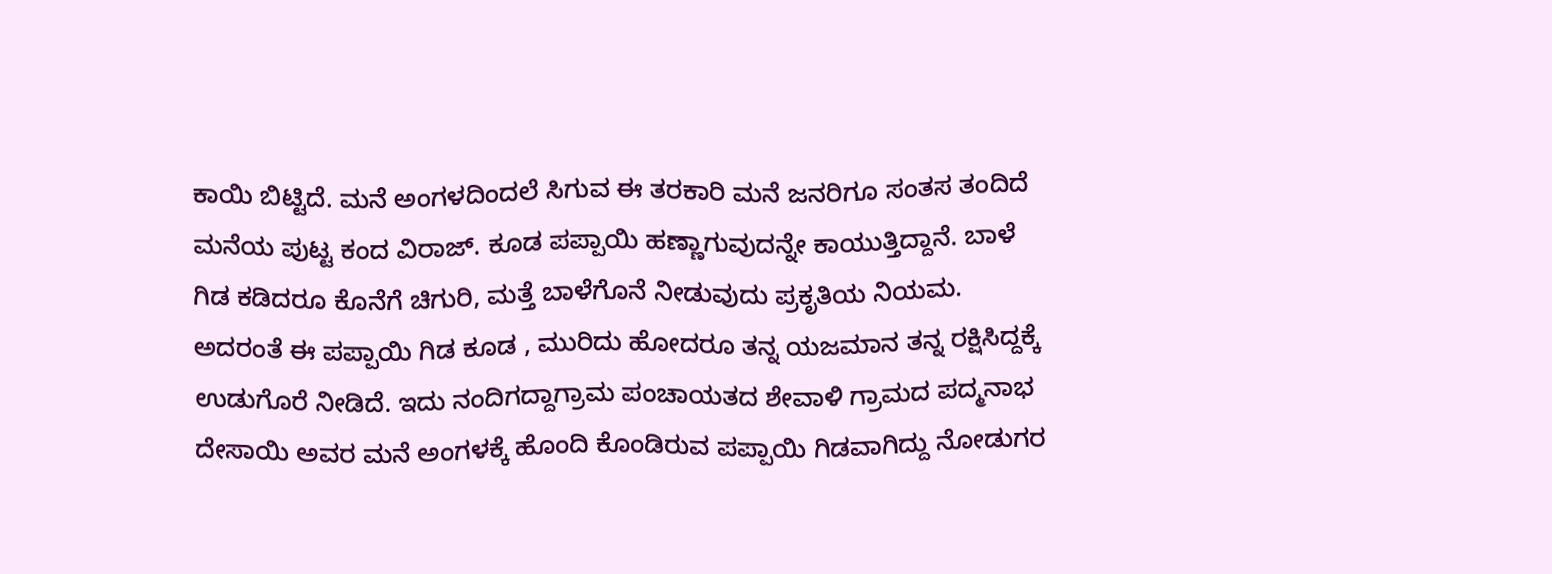ಕಾಯಿ ಬಿಟ್ಟಿದೆ. ಮನೆ ಅಂಗಳದಿಂದಲೆ ಸಿಗುವ ಈ ತರಕಾರಿ ಮನೆ ಜನರಿಗೂ ಸಂತಸ ತಂದಿದೆ ಮನೆಯ ಪುಟ್ಟ ಕಂದ ವಿರಾಜ್. ಕೂಡ ಪಪ್ಪಾಯಿ ಹಣ್ಣಾಗುವುದನ್ನೇ ಕಾಯುತ್ತಿದ್ದಾನೆ. ಬಾಳೆ ಗಿಡ ಕಡಿದರೂ ಕೊನೆಗೆ ಚಿಗುರಿ, ಮತ್ತೆ ಬಾಳೆಗೊನೆ ನೀಡುವುದು ಪ್ರಕೃತಿಯ ನಿಯಮ. ಅದರಂತೆ ಈ ಪಪ್ಪಾಯಿ ಗಿಡ ಕೂಡ , ಮುರಿದು ಹೋದರೂ ತನ್ನ ಯಜಮಾನ ತನ್ನ ರಕ್ಷಿಸಿದ್ದಕ್ಕೆ ಉಡುಗೊರೆ ನೀಡಿದೆ. ಇದು ನಂದಿಗದ್ದಾಗ್ರಾಮ ಪಂಚಾಯತದ ಶೇವಾಳಿ ಗ್ರಾಮದ ಪದ್ಮನಾಭ ದೇಸಾಯಿ ಅವರ ಮನೆ ಅಂಗಳಕ್ಕೆ ಹೊಂದಿ ಕೊಂಡಿರುವ ಪಪ್ಪಾಯಿ ಗಿಡವಾಗಿದ್ದು ನೋಡುಗರ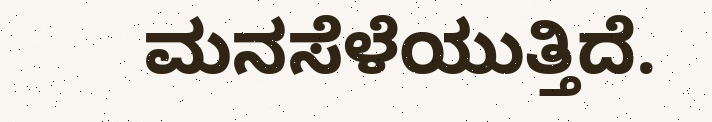ಮನಸೆಳೆಯುತ್ತಿದೆ.